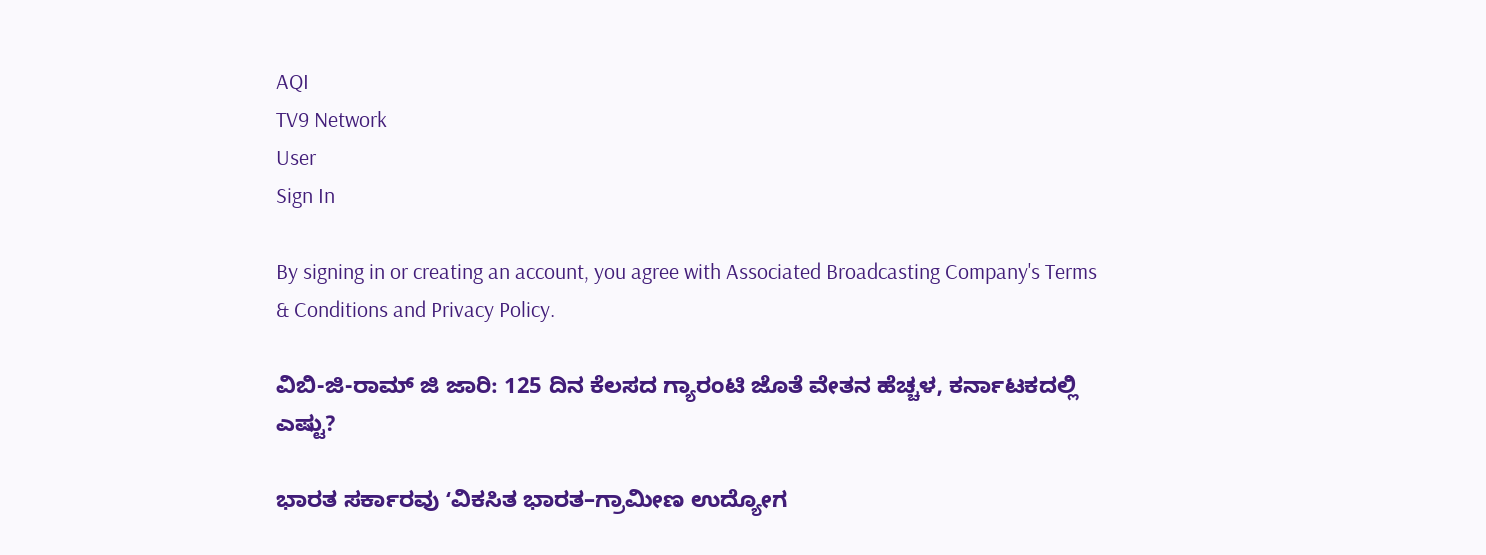AQI
TV9 Network
User
Sign In

By signing in or creating an account, you agree with Associated Broadcasting Company's Terms & Conditions and Privacy Policy.

ವಿಬಿ-ಜಿ-ರಾಮ್ ಜಿ ಜಾರಿ: 125 ದಿನ ಕೆಲಸದ ಗ್ಯಾರಂಟಿ ಜೊತೆ ವೇತನ ಹೆಚ್ಚಳ, ಕರ್ನಾಟಕದಲ್ಲಿ ಎಷ್ಟು?

ಭಾರತ ಸರ್ಕಾರವು ʻವಿಕಸಿತ ಭಾರತ–ಗ್ರಾಮೀಣ ಉದ್ಯೋಗ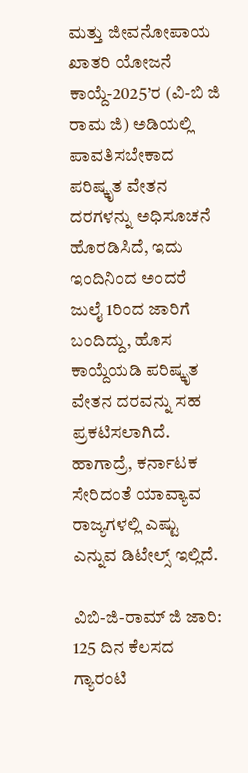ಮತ್ತು ಜೀವನೋಪಾಯ ಖಾತರಿ ಯೋಜನೆ ಕಾಯ್ದೆ-2025’ರ (ವಿ-ಬಿ ಜಿ ರಾಮ ಜಿ) ಅಡಿಯಲ್ಲಿ ಪಾವತಿಸಬೇಕಾದ ಪರಿಷ್ಕೃತ ವೇತನ ದರಗಳನ್ನು ಅಧಿಸೂಚನೆ ಹೊರಡಿಸಿದೆ, ಇದು ಇಂದಿನಿಂದ ಅಂದರೆ ಜುಲೈ 1ರಿಂದ ಜಾರಿಗೆ ಬಂದಿದ್ದು, ಹೊಸ ಕಾಯ್ದೆಯಡಿ ಪರಿಷ್ಕೃತ ವೇತನ ದರವನ್ನು ಸಹ ಪ್ರಕಟಿಸಲಾಗಿದೆ. ಹಾಗಾದ್ರೆ, ಕರ್ನಾಟಕ ಸೇರಿದಂತೆ ಯಾವ್ಯಾವ ರಾಜ್ಯಗಳಲ್ಲಿ ಎಷ್ಟು ಎನ್ನುವ ಡಿಟೇಲ್ಸ್ ಇಲ್ಲಿದೆ.

ವಿಬಿ-ಜಿ-ರಾಮ್ ಜಿ ಜಾರಿ: 125 ದಿನ ಕೆಲಸದ ಗ್ಯಾರಂಟಿ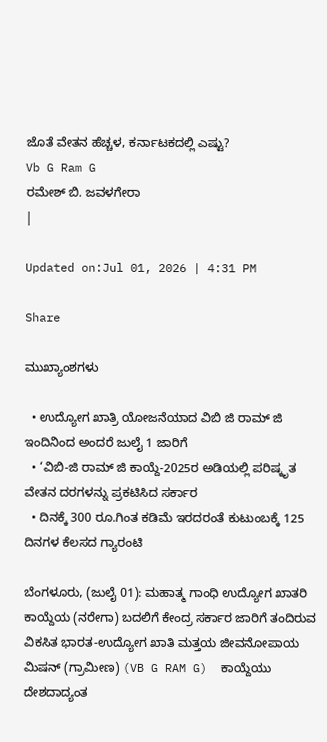ಜೊತೆ ವೇತನ ಹೆಚ್ಚಳ, ಕರ್ನಾಟಕದಲ್ಲಿ ಎಷ್ಟು?
Vb G Ram G
ರಮೇಶ್ ಬಿ. ಜವಳಗೇರಾ
|

Updated on:Jul 01, 2026 | 4:31 PM

Share

ಮುಖ್ಯಾಂಶಗಳು

  • ಉದ್ಯೋಗ ಖಾತ್ರಿ ಯೋಜನೆಯಾದ ವಿಬಿ ಜಿ ರಾಮ್ ಜಿ ಇಂದಿನಿಂದ ಅಂದರೆ ಜುಲೈ 1 ಜಾರಿಗೆ
  • ‘ವಿಬಿ-ಜಿ ರಾಮ್‌ ಜಿ ಕಾಯ್ದೆ-2025ರ ಅಡಿಯಲ್ಲಿ ಪರಿಷ್ಕೃತ ವೇತನ ದರಗಳನ್ನು ಪ್ರಕಟಿಸಿದ ಸರ್ಕಾರ
  • ದಿನಕ್ಕೆ 300 ರೂ.ಗಿಂತ ಕಡಿಮೆ ಇರದರಂತೆ ಕುಟುಂಬಕ್ಕೆ 125 ದಿನಗಳ ಕೆಲಸದ ಗ್ಯಾರಂಟಿ

ಬೆಂಗಳೂರು, (ಜುಲೈ 01): ಮಹಾತ್ಮ ಗಾಂಧಿ ಉದ್ಯೋಗ ಖಾತರಿ ಕಾಯ್ದೆಯ (ನರೇಗಾ) ಬದಲಿಗೆ ಕೇಂದ್ರ ಸರ್ಕಾರ ಜಾರಿಗೆ ತಂದಿರುವ ವಿಕಸಿತ ಭಾರತ-ಉದ್ಯೋಗ ಖಾತಿ ಮತ್ತಯ ಜೀವನೋಪಾಯ ಮಿಷನ್ (ಗ್ರಾಮೀಣ) (VB G RAM G)  ಕಾಯ್ದೆಯು ದೇಶದಾದ್ಯಂತ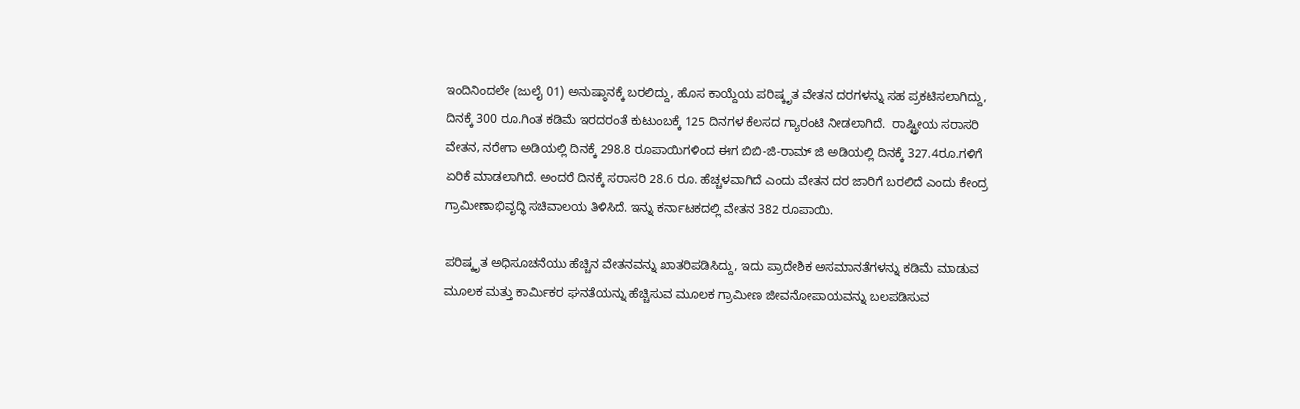ಇಂದಿನಿಂದಲೇ (ಜುಲೈ 01) ಅನುಷ್ಠಾನಕ್ಕೆ ಬರಲಿದ್ದು, ಹೊಸ ಕಾಯ್ದೆಯ ಪರಿಷ್ಕೃತ ವೇತನ ದರಗಳನ್ನು ಸಹ ಪ್ರಕಟಿಸಲಾಗಿದ್ದು, ದಿನಕ್ಕೆ 300 ರೂ.ಗಿಂತ ಕಡಿಮೆ ಇರದರಂತೆ ಕುಟುಂಬಕ್ಕೆ 125 ದಿನಗಳ ಕೆಲಸದ ಗ್ಯಾರಂಟಿ ನೀಡಲಾಗಿದೆ.  ರಾಷ್ಟ್ರೀಯ ಸರಾಸರಿ ವೇತನ, ನರೇಗಾ ಅಡಿಯಲ್ಲಿ ದಿನಕ್ಕೆ 298.8 ರೂಪಾಯಿಗಳಿಂದ ಈಗ ಬಿಬಿ-ಜಿ-ರಾಮ್ ಜಿ ಅಡಿಯಲ್ಲಿ ದಿನಕ್ಕೆ 327.4ರೂ.ಗಳಿಗೆ ಏರಿಕೆ ಮಾಡಲಾಗಿದೆ. ಅಂದರೆ ದಿನಕ್ಕೆ ಸರಾಸರಿ 28.6 ರೂ. ಹೆಚ್ಚಳವಾಗಿದೆ ಎಂದು ವೇತನ ದರ ಜಾರಿಗೆ ಬರಲಿದೆ ಎಂದು ಕೇಂದ್ರ ಗ್ರಾಮೀಣಾಭಿವೃದ್ಧಿ ಸಚಿವಾಲಯ ತಿಳಿಸಿದೆ. ಇನ್ನು ಕರ್ನಾಟಕದಲ್ಲಿ ವೇತನ 382 ರೂಪಾಯಿ.

ಪರಿಷ್ಕೃತ ಅಧಿಸೂಚನೆಯು ಹೆಚ್ಚಿನ ವೇತನವನ್ನು ಖಾತರಿಪಡಿಸಿದ್ದು, ಇದು ಪ್ರಾದೇಶಿಕ ಅಸಮಾನತೆಗಳನ್ನು ಕಡಿಮೆ ಮಾಡುವ ಮೂಲಕ ಮತ್ತು ಕಾರ್ಮಿಕರ ಘನತೆಯನ್ನು ಹೆಚ್ಚಿಸುವ ಮೂಲಕ ಗ್ರಾಮೀಣ ಜೀವನೋಪಾಯವನ್ನು ಬಲಪಡಿಸುವ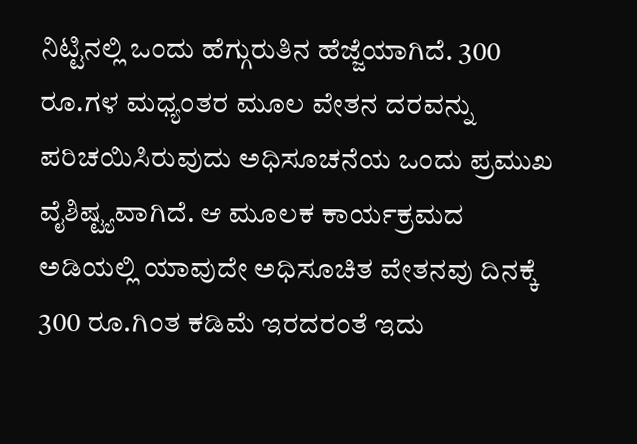ನಿಟ್ಟಿನಲ್ಲಿ ಒಂದು ಹೆಗ್ಗುರುತಿನ ಹೆಜ್ಜೆಯಾಗಿದೆ. 300 ರೂ.ಗಳ ಮಧ್ಯಂತರ ಮೂಲ ವೇತನ ದರವನ್ನು ಪರಿಚಯಿಸಿರುವುದು ಅಧಿಸೂಚನೆಯ ಒಂದು ಪ್ರಮುಖ ವೈಶಿಷ್ಟ್ಯವಾಗಿದೆ. ಆ ಮೂಲಕ ಕಾರ್ಯಕ್ರಮದ ಅಡಿಯಲ್ಲಿ ಯಾವುದೇ ಅಧಿಸೂಚಿತ ವೇತನವು ದಿನಕ್ಕೆ 300 ರೂ.ಗಿಂತ ಕಡಿಮೆ ಇರದರಂತೆ ಇದು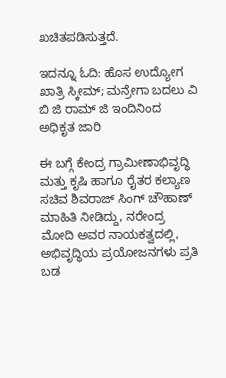ಖಚಿತಪಡಿಸುತ್ತದೆ.

ಇದನ್ನೂ ಓದಿ: ಹೊಸ ಉದ್ಯೋಗ ಖಾತ್ರಿ ಸ್ಕೀಮ್; ಮನ್ರೇಗಾ ಬದಲು ವಿ ಬಿ ಜಿ ರಾಮ್ ಜಿ ಇಂದಿನಿಂದ ಅಧಿಕೃತ ಜಾರಿ

ಈ ಬಗ್ಗೆ ಕೇಂದ್ರ ಗ್ರಾಮೀಣಾಭಿವೃದ್ಧಿ ಮತ್ತು ಕೃಷಿ ಹಾಗೂ ರೈತರ ಕಲ್ಯಾಣ ಸಚಿವ ಶಿವರಾಜ್ ಸಿಂಗ್ ಚೌಹಾಣ್ ಮಾಹಿತಿ ನೀಡಿದ್ದು, ನರೇಂದ್ರ ಮೋದಿ ಅವರ ನಾಯಕತ್ವದಲ್ಲಿ, ಅಭಿವೃದ್ಧಿಯ ಪ್ರಯೋಜನಗಳು ಪ್ರತಿ ಬಡ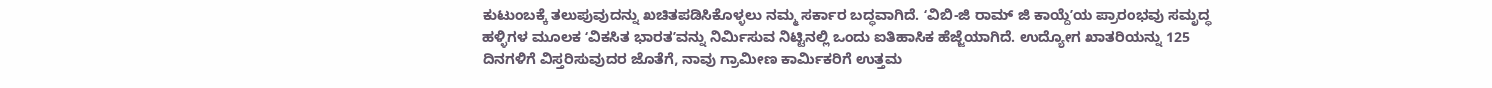ಕುಟುಂಬಕ್ಕೆ ತಲುಪುವುದನ್ನು ಖಚಿತಪಡಿಸಿಕೊಳ್ಳಲು ನಮ್ಮ ಸರ್ಕಾರ ಬದ್ಧವಾಗಿದೆ. ʻವಿಬಿ-ಜಿ ರಾಮ್ ಜಿ ಕಾಯ್ದೆʼಯ ಪ್ರಾರಂಭವು ಸಮೃದ್ಧ ಹಳ್ಳಿಗಳ ಮೂಲಕ ʻವಿಕಸಿತ ಭಾರತʼವನ್ನು ನಿರ್ಮಿಸುವ ನಿಟ್ಟಿನಲ್ಲಿ ಒಂದು ಐತಿಹಾಸಿಕ ಹೆಜ್ಜೆಯಾಗಿದೆ. ಉದ್ಯೋಗ ಖಾತರಿಯನ್ನು 125 ದಿನಗಳಿಗೆ ವಿಸ್ತರಿಸುವುದರ ಜೊತೆಗೆ, ನಾವು ಗ್ರಾಮೀಣ ಕಾರ್ಮಿಕರಿಗೆ ಉತ್ತಮ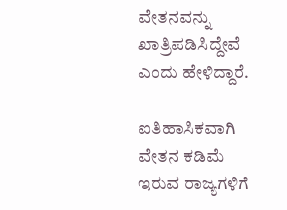ವೇತನವನ್ನು ಖಾತ್ರಿಪಡಿಸಿದ್ದೇವೆ ಎಂದು ಹೇಳಿದ್ದಾರೆ.

ಐತಿಹಾಸಿಕವಾಗಿ ವೇತನ ಕಡಿಮೆ ಇರುವ ರಾಜ್ಯಗಳಿಗೆ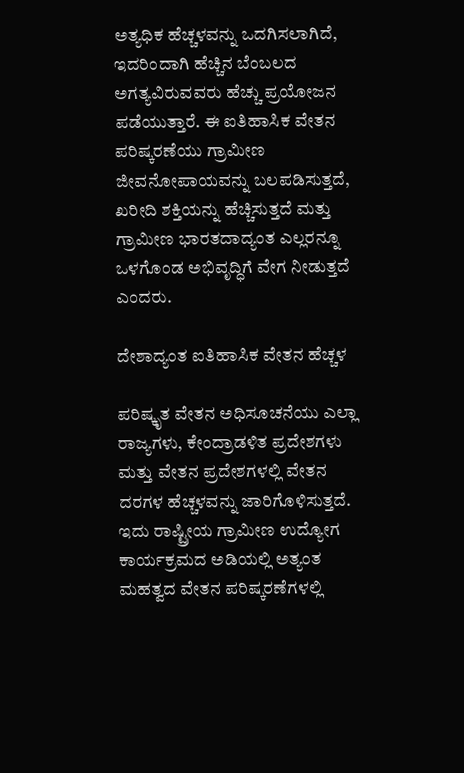ಅತ್ಯಧಿಕ ಹೆಚ್ಚಳವನ್ನು ಒದಗಿಸಲಾಗಿದೆ, ಇದರಿಂದಾಗಿ ಹೆಚ್ಚಿನ ಬೆಂಬಲದ ಅಗತ್ಯವಿರುವವರು ಹೆಚ್ಚು ಪ್ರಯೋಜನ ಪಡೆಯುತ್ತಾರೆ. ಈ ಐತಿಹಾಸಿಕ ವೇತನ ಪರಿಷ್ಕರಣೆಯು ಗ್ರಾಮೀಣ ಜೀವನೋಪಾಯವನ್ನು ಬಲಪಡಿಸುತ್ತದೆ, ಖರೀದಿ ಶಕ್ತಿಯನ್ನು ಹೆಚ್ಚಿಸುತ್ತದೆ ಮತ್ತು ಗ್ರಾಮೀಣ ಭಾರತದಾದ್ಯಂತ ಎಲ್ಲರನ್ನೂ ಒಳಗೊಂಡ ಅಭಿವೃದ್ಧಿಗೆ ವೇಗ ನೀಡುತ್ತದೆ ಎಂದರು.

ದೇಶಾದ್ಯಂತ ಐತಿಹಾಸಿಕ ವೇತನ ಹೆಚ್ಚಳ

ಪರಿಷ್ಕೃತ ವೇತನ ಅಧಿಸೂಚನೆಯು ಎಲ್ಲಾ ರಾಜ್ಯಗಳು, ಕೇಂದ್ರಾಡಳಿತ ಪ್ರದೇಶಗಳು ಮತ್ತು ವೇತನ ಪ್ರದೇಶಗಳಲ್ಲಿ ವೇತನ ದರಗಳ ಹೆಚ್ಚಳವನ್ನು ಜಾರಿಗೊಳಿಸುತ್ತದೆ. ಇದು ರಾಷ್ಟ್ರೀಯ ಗ್ರಾಮೀಣ ಉದ್ಯೋಗ ಕಾರ್ಯಕ್ರಮದ ಅಡಿಯಲ್ಲಿ ಅತ್ಯಂತ ಮಹತ್ವದ ವೇತನ ಪರಿಷ್ಕರಣೆಗಳಲ್ಲಿ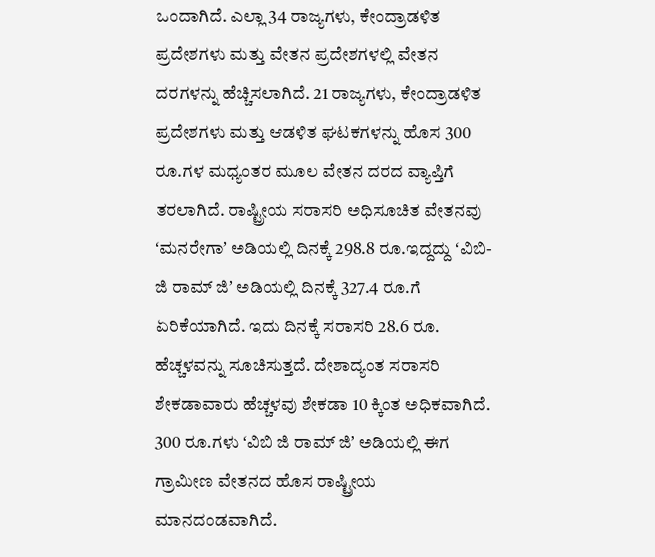ಒಂದಾಗಿದೆ. ಎಲ್ಲಾ 34 ರಾಜ್ಯಗಳು, ಕೇಂದ್ರಾಡಳಿತ ಪ್ರದೇಶಗಳು ಮತ್ತು ವೇತನ ಪ್ರದೇಶಗಳಲ್ಲಿ ವೇತನ ದರಗಳನ್ನು ಹೆಚ್ಚಿಸಲಾಗಿದೆ. 21 ರಾಜ್ಯಗಳು, ಕೇಂದ್ರಾಡಳಿತ ಪ್ರದೇಶಗಳು ಮತ್ತು ಆಡಳಿತ ಘಟಕಗಳನ್ನು ಹೊಸ 300 ರೂ.ಗಳ ಮಧ್ಯಂತರ ಮೂಲ ವೇತನ ದರದ ವ್ಯಾಪ್ತಿಗೆ ತರಲಾಗಿದೆ. ರಾಷ್ಟ್ರೀಯ ಸರಾಸರಿ ಅಧಿಸೂಚಿತ ವೇತನವು ʻಮನರೇಗಾʼ ಅಡಿಯಲ್ಲಿ ದಿನಕ್ಕೆ 298.8 ರೂ.ಇದ್ದದ್ದು ʻವಿಬಿ-ಜಿ ರಾಮ್‌ ಜಿʼ ಅಡಿಯಲ್ಲಿ ದಿನಕ್ಕೆ 327.4 ರೂ.ಗೆ ಏರಿಕೆಯಾಗಿದೆ. ಇದು ದಿನಕ್ಕೆ ಸರಾಸರಿ 28.6 ರೂ. ಹೆಚ್ಚಳವನ್ನು ಸೂಚಿಸುತ್ತದೆ. ದೇಶಾದ್ಯಂತ ಸರಾಸರಿ ಶೇಕಡಾವಾರು ಹೆಚ್ಚಳವು ಶೇಕಡಾ 10 ಕ್ಕಿಂತ ಅಧಿಕವಾಗಿದೆ. 300 ರೂ.ಗಳು ʻವಿಬಿ ಜಿ ರಾಮ್‌ ಜಿʼ ಅಡಿಯಲ್ಲಿ ಈಗ ಗ್ರಾಮೀಣ ವೇತನದ ಹೊಸ ರಾಷ್ಟ್ರೀಯ ಮಾನದಂಡವಾಗಿದೆ.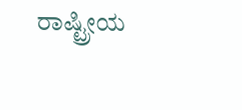ರಾಷ್ಟ್ರೀಯ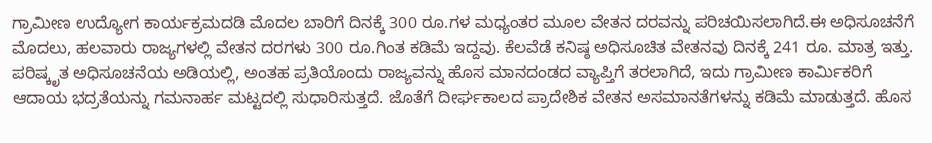ಗ್ರಾಮೀಣ ಉದ್ಯೋಗ ಕಾರ್ಯಕ್ರಮದಡಿ ಮೊದಲ ಬಾರಿಗೆ ದಿನಕ್ಕೆ 300 ರೂ.ಗಳ ಮಧ್ಯಂತರ ಮೂಲ ವೇತನ ದರವನ್ನು ಪರಿಚಯಿಸಲಾಗಿದೆ.ಈ ಅಧಿಸೂಚನೆಗೆ ಮೊದಲು, ಹಲವಾರು ರಾಜ್ಯಗಳಲ್ಲಿ ವೇತನ ದರಗಳು 300 ರೂ.ಗಿಂತ ಕಡಿಮೆ ಇದ್ದವು. ಕೆಲವೆಡೆ ಕನಿಷ್ಠ ಅಧಿಸೂಚಿತ ವೇತನವು ದಿನಕ್ಕೆ 241 ರೂ. ಮಾತ್ರ ಇತ್ತು. ಪರಿಷ್ಕೃತ ಅಧಿಸೂಚನೆಯ ಅಡಿಯಲ್ಲಿ, ಅಂತಹ ಪ್ರತಿಯೊಂದು ರಾಜ್ಯವನ್ನು ಹೊಸ ಮಾನದಂಡದ ವ್ಯಾಪ್ತಿಗೆ ತರಲಾಗಿದೆ, ಇದು ಗ್ರಾಮೀಣ ಕಾರ್ಮಿಕರಿಗೆ ಆದಾಯ ಭದ್ರತೆಯನ್ನು ಗಮನಾರ್ಹ ಮಟ್ಟದಲ್ಲಿ ಸುಧಾರಿಸುತ್ತದೆ. ಜೊತೆಗೆ ದೀರ್ಘಕಾಲದ ಪ್ರಾದೇಶಿಕ ವೇತನ ಅಸಮಾನತೆಗಳನ್ನು ಕಡಿಮೆ ಮಾಡುತ್ತದೆ. ಹೊಸ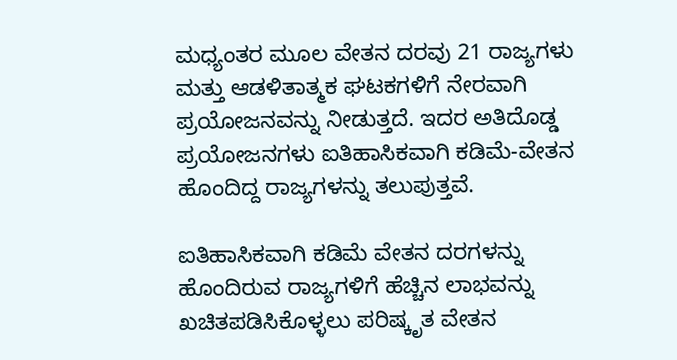ಮಧ್ಯಂತರ ಮೂಲ ವೇತನ ದರವು 21 ರಾಜ್ಯಗಳು ಮತ್ತು ಆಡಳಿತಾತ್ಮಕ ಘಟಕಗಳಿಗೆ ನೇರವಾಗಿ ಪ್ರಯೋಜನವನ್ನು ನೀಡುತ್ತದೆ. ಇದರ ಅತಿದೊಡ್ಡ ಪ್ರಯೋಜನಗಳು ಐತಿಹಾಸಿಕವಾಗಿ ಕಡಿಮೆ-ವೇತನ ಹೊಂದಿದ್ದ ರಾಜ್ಯಗಳನ್ನು ತಲುಪುತ್ತವೆ.

ಐತಿಹಾಸಿಕವಾಗಿ ಕಡಿಮೆ ವೇತನ ದರಗಳನ್ನು ಹೊಂದಿರುವ ರಾಜ್ಯಗಳಿಗೆ ಹೆಚ್ಚಿನ ಲಾಭವನ್ನು ಖಚಿತಪಡಿಸಿಕೊಳ್ಳಲು ಪರಿಷ್ಕೃತ ವೇತನ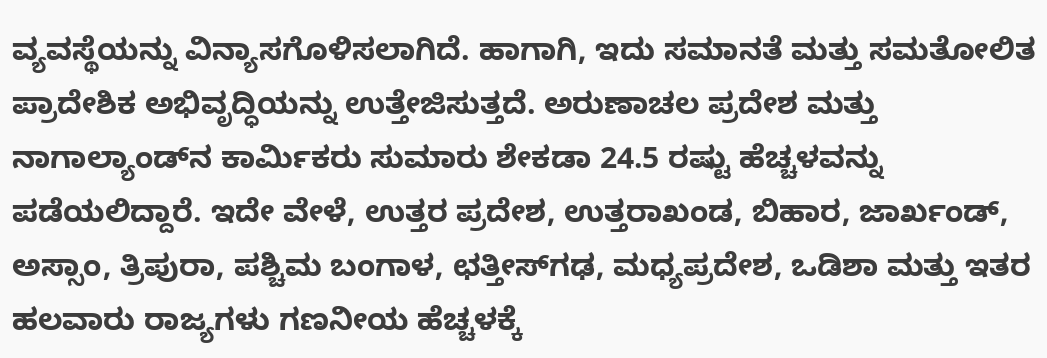ವ್ಯವಸ್ಥೆಯನ್ನು ವಿನ್ಯಾಸಗೊಳಿಸಲಾಗಿದೆ. ಹಾಗಾಗಿ, ಇದು ಸಮಾನತೆ ಮತ್ತು ಸಮತೋಲಿತ ಪ್ರಾದೇಶಿಕ ಅಭಿವೃದ್ಧಿಯನ್ನು ಉತ್ತೇಜಿಸುತ್ತದೆ. ಅರುಣಾಚಲ ಪ್ರದೇಶ ಮತ್ತು ನಾಗಾಲ್ಯಾಂಡ್‌ನ ಕಾರ್ಮಿಕರು ಸುಮಾರು ಶೇಕಡಾ 24.5 ರಷ್ಟು ಹೆಚ್ಚಳವನ್ನು ಪಡೆಯಲಿದ್ದಾರೆ. ಇದೇ ವೇಳೆ, ಉತ್ತರ ಪ್ರದೇಶ, ಉತ್ತರಾಖಂಡ, ಬಿಹಾರ, ಜಾರ್ಖಂಡ್, ಅಸ್ಸಾಂ, ತ್ರಿಪುರಾ, ಪಶ್ಚಿಮ ಬಂಗಾಳ, ಛತ್ತೀಸ್‌ಗಢ, ಮಧ್ಯಪ್ರದೇಶ, ಒಡಿಶಾ ಮತ್ತು ಇತರ ಹಲವಾರು ರಾಜ್ಯಗಳು ಗಣನೀಯ ಹೆಚ್ಚಳಕ್ಕೆ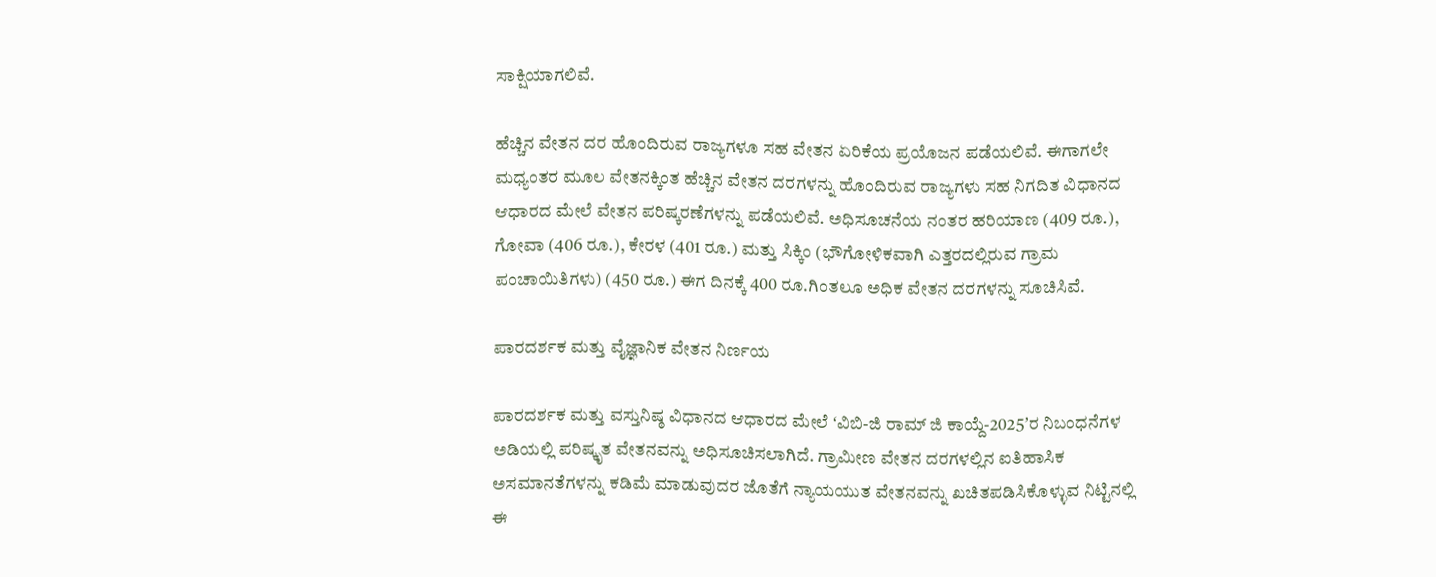ಸಾಕ್ಷಿಯಾಗಲಿವೆ.

ಹೆಚ್ಚಿನ ವೇತನ ದರ ಹೊಂದಿರುವ ರಾಜ್ಯಗಳೂ ಸಹ ವೇತನ ಏರಿಕೆಯ ಪ್ರಯೊಜನ ಪಡೆಯಲಿವೆ. ಈಗಾಗಲೇ ಮಧ್ಯಂತರ ಮೂಲ ವೇತನಕ್ಕಿಂತ ಹೆಚ್ಚಿನ ವೇತನ ದರಗಳನ್ನು ಹೊಂದಿರುವ ರಾಜ್ಯಗಳು ಸಹ ನಿಗದಿತ ವಿಧಾನದ ಆಧಾರದ ಮೇಲೆ ವೇತನ ಪರಿಷ್ಕರಣೆಗಳನ್ನು ಪಡೆಯಲಿವೆ. ಅಧಿಸೂಚನೆಯ ನಂತರ ಹರಿಯಾಣ (409 ರೂ.), ಗೋವಾ (406 ರೂ.), ಕೇರಳ (401 ರೂ.) ಮತ್ತು ಸಿಕ್ಕಿಂ (ಭೌಗೋಳಿಕವಾಗಿ ಎತ್ತರದಲ್ಲಿರುವ ಗ್ರಾಮ ಪಂಚಾಯಿತಿಗಳು) (450 ರೂ.) ಈಗ ದಿನಕ್ಕೆ 400 ರೂ.ಗಿಂತಲೂ ಅಧಿಕ ವೇತನ ದರಗಳನ್ನು ಸೂಚಿಸಿವೆ.

ಪಾರದರ್ಶಕ ಮತ್ತು ವೈಜ್ಞಾನಿಕ ವೇತನ ನಿರ್ಣಯ

ಪಾರದರ್ಶಕ ಮತ್ತು ವಸ್ತುನಿಷ್ಠ ವಿಧಾನದ ಆಧಾರದ ಮೇಲೆ ʻವಿಬಿ-ಜಿ ರಾಮ್‌ ಜಿ ಕಾಯ್ದೆ-2025ʼರ ನಿಬಂಧನೆಗಳ ಅಡಿಯಲ್ಲಿ ಪರಿಷ್ಕೃತ ವೇತನವನ್ನು ಅಧಿಸೂಚಿಸಲಾಗಿದೆ. ಗ್ರಾಮೀಣ ವೇತನ ದರಗಳಲ್ಲಿನ ಐತಿಹಾಸಿಕ ಅಸಮಾನತೆಗಳನ್ನು ಕಡಿಮೆ ಮಾಡುವುದರ ಜೊತೆಗೆ ನ್ಯಾಯಯುತ ವೇತನವನ್ನು ಖಚಿತಪಡಿಸಿಕೊಳ್ಳುವ ನಿಟ್ಟಿನಲ್ಲಿ ಈ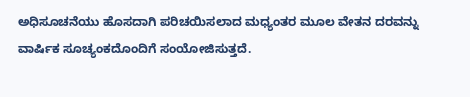ಅಧಿಸೂಚನೆಯು ಹೊಸದಾಗಿ ಪರಿಚಯಿಸಲಾದ ಮಧ್ಯಂತರ ಮೂಲ ವೇತನ ದರವನ್ನು ವಾರ್ಷಿಕ ಸೂಚ್ಯಂಕದೊಂದಿಗೆ ಸಂಯೋಜಿಸುತ್ತದೆ.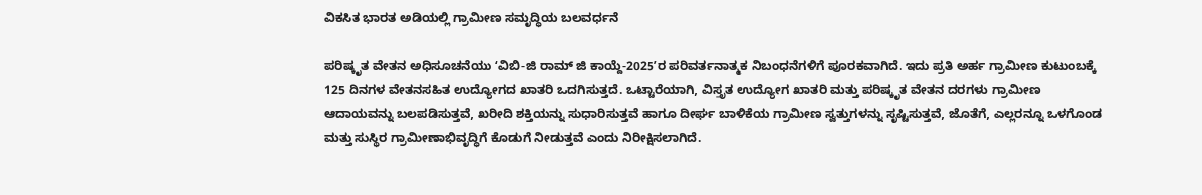ವಿಕಸಿತ ಭಾರತ ಅಡಿಯಲ್ಲಿ ಗ್ರಾಮೀಣ ಸಮೃದ್ಧಿಯ ಬಲವರ್ಧನೆ

ಪರಿಷ್ಕೃತ ವೇತನ ಅಧಿಸೂಚನೆಯು ʻವಿಬಿ-ಜಿ ರಾಮ್‌ ಜಿ ಕಾಯ್ದೆ-2025ʼರ ಪರಿವರ್ತನಾತ್ಮಕ ನಿಬಂಧನೆಗಳಿಗೆ ಪೂರಕವಾಗಿದೆ. ಇದು ಪ್ರತಿ ಅರ್ಹ ಗ್ರಾಮೀಣ ಕುಟುಂಬಕ್ಕೆ 125 ದಿನಗಳ ವೇತನಸಹಿತ ಉದ್ಯೋಗದ ಖಾತರಿ ಒದಗಿಸುತ್ತದೆ. ಒಟ್ಟಾರೆಯಾಗಿ, ವಿಸ್ತೃತ ಉದ್ಯೋಗ ಖಾತರಿ ಮತ್ತು ಪರಿಷ್ಕೃತ ವೇತನ ದರಗಳು ಗ್ರಾಮೀಣ ಆದಾಯವನ್ನು ಬಲಪಡಿಸುತ್ತವೆ, ಖರೀದಿ ಶಕ್ತಿಯನ್ನು ಸುಧಾರಿಸುತ್ತವೆ ಹಾಗೂ ದೀರ್ಘ ಬಾಳಿಕೆಯ ಗ್ರಾಮೀಣ ಸ್ವತ್ತುಗಳನ್ನು ಸೃಷ್ಟಿಸುತ್ತವೆ, ಜೊತೆಗೆ, ಎಲ್ಲರನ್ನೂ ಒಳಗೊಂಡ ಮತ್ತು ಸುಸ್ಥಿರ ಗ್ರಾಮೀಣಾಭಿವೃದ್ಧಿಗೆ ಕೊಡುಗೆ ನೀಡುತ್ತವೆ ಎಂದು ನಿರೀಕ್ಷಿಸಲಾಗಿದೆ.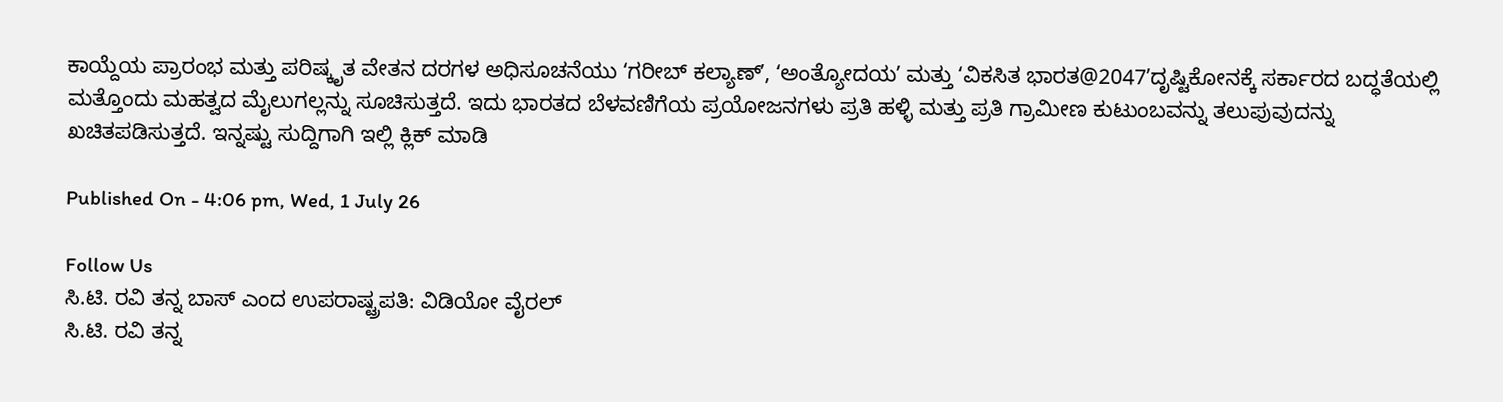ಕಾಯ್ದೆಯ ಪ್ರಾರಂಭ ಮತ್ತು ಪರಿಷ್ಕೃತ ವೇತನ ದರಗಳ ಅಧಿಸೂಚನೆಯು ʻಗರೀಬ್ ಕಲ್ಯಾಣ್ʼ, ʻಅಂತ್ಯೋದಯʼ ಮತ್ತು ʻವಿಕಸಿತ ಭಾರತ@2047ʼದೃಷ್ಟಿಕೋನಕ್ಕೆ ಸರ್ಕಾರದ ಬದ್ಧತೆಯಲ್ಲಿ ಮತ್ತೊಂದು ಮಹತ್ವದ ಮೈಲುಗಲ್ಲನ್ನು ಸೂಚಿಸುತ್ತದೆ. ಇದು ಭಾರತದ ಬೆಳವಣಿಗೆಯ ಪ್ರಯೋಜನಗಳು ಪ್ರತಿ ಹಳ್ಳಿ ಮತ್ತು ಪ್ರತಿ ಗ್ರಾಮೀಣ ಕುಟುಂಬವನ್ನು ತಲುಪುವುದನ್ನು ಖಚಿತಪಡಿಸುತ್ತದೆ. ಇನ್ನಷ್ಟು ಸುದ್ದಿಗಾಗಿ ಇಲ್ಲಿ ಕ್ಲಿಕ್ ಮಾಡಿ

Published On - 4:06 pm, Wed, 1 July 26

Follow Us
ಸಿ.ಟಿ. ರವಿ ತನ್ನ ಬಾಸ್ ಎಂದ ಉಪರಾಷ್ಟ್ರಪತಿ: ವಿಡಿಯೋ ವೈರಲ್
ಸಿ.ಟಿ. ರವಿ ತನ್ನ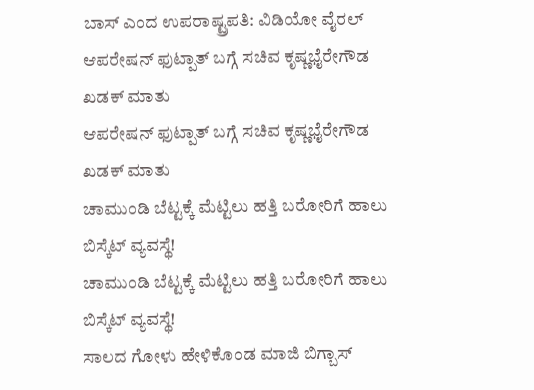ಬಾಸ್ ಎಂದ ಉಪರಾಷ್ಟ್ರಪತಿ: ವಿಡಿಯೋ ವೈರಲ್
ಆಪರೇಷನ್ ಫುಟ್ಪಾತ್ ಬಗ್ಗೆ ಸಚಿವ ಕೃಷ್ಣಭೈರೇಗೌಡ ಖಡಕ್ ಮಾತು
ಆಪರೇಷನ್ ಫುಟ್ಪಾತ್ ಬಗ್ಗೆ ಸಚಿವ ಕೃಷ್ಣಭೈರೇಗೌಡ ಖಡಕ್ ಮಾತು
ಚಾಮುಂಡಿ ಬೆಟ್ಟಕ್ಕೆ ಮೆಟ್ಟಿಲು ಹತ್ತಿ ಬರೋರಿಗೆ ಹಾಲು ಬಿಸ್ಕೆಟ್ ವ್ಯವಸ್ಥೆ!
ಚಾಮುಂಡಿ ಬೆಟ್ಟಕ್ಕೆ ಮೆಟ್ಟಿಲು ಹತ್ತಿ ಬರೋರಿಗೆ ಹಾಲು ಬಿಸ್ಕೆಟ್ ವ್ಯವಸ್ಥೆ!
ಸಾಲದ ಗೋಳು ಹೇಳಿಕೊಂಡ ಮಾಜಿ ಬಿಗ್ಬಾಸ್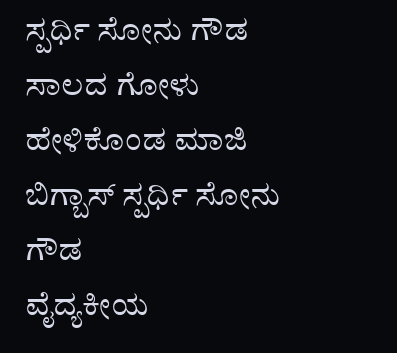ಸ್ಪರ್ಧಿ ಸೋನು ಗೌಡ
ಸಾಲದ ಗೋಳು ಹೇಳಿಕೊಂಡ ಮಾಜಿ ಬಿಗ್ಬಾಸ್ ಸ್ಪರ್ಧಿ ಸೋನು ಗೌಡ
ವೈದ್ಯಕೀಯ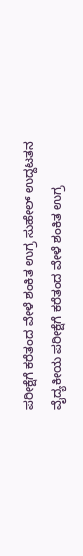ಪರೀಕ್ಷೆಗೆ ಕರೆತಂದ ವೇಳೆ ಶಂಕಿತ ಉಗ್ರ ಸುಹೇಲ್ ಉದ್ದಟತನ
ವೈದ್ಯಕೀಯ ಪರೀಕ್ಷೆಗೆ ಕರೆತಂದ ವೇಳೆ ಶಂಕಿತ ಉಗ್ರ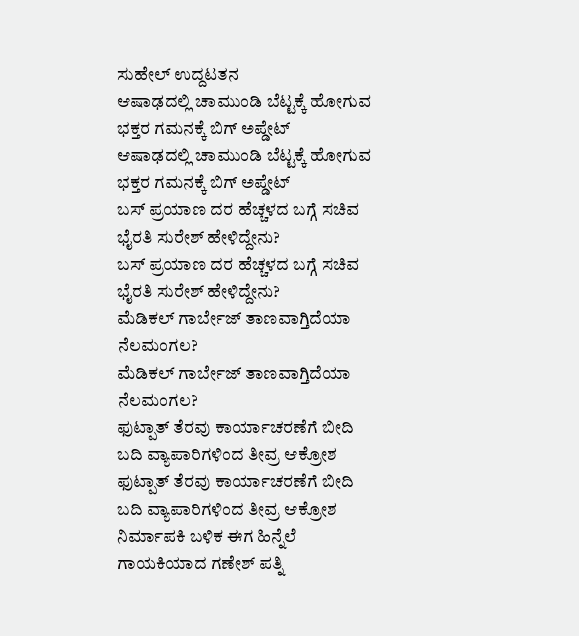ಸುಹೇಲ್ ಉದ್ದಟತನ
ಆಷಾಢದಲ್ಲಿ ಚಾಮುಂಡಿ ಬೆಟ್ಟಕ್ಕೆ ಹೋಗುವ ಭಕ್ತರ ಗಮನಕ್ಕೆ ಬಿಗ್ ಅಪ್ಡೇಟ್
ಆಷಾಢದಲ್ಲಿ ಚಾಮುಂಡಿ ಬೆಟ್ಟಕ್ಕೆ ಹೋಗುವ ಭಕ್ತರ ಗಮನಕ್ಕೆ ಬಿಗ್ ಅಪ್ಡೇಟ್
ಬಸ್ ಪ್ರಯಾಣ ದರ ಹೆಚ್ಚಳದ ಬಗ್ಗೆ ಸಚಿವ ಭೈರತಿ ಸುರೇಶ್ ಹೇಳಿದ್ದೇನು?
ಬಸ್ ಪ್ರಯಾಣ ದರ ಹೆಚ್ಚಳದ ಬಗ್ಗೆ ಸಚಿವ ಭೈರತಿ ಸುರೇಶ್ ಹೇಳಿದ್ದೇನು?
ಮೆಡಿಕಲ್ ಗಾರ್ಬೇಜ್ ತಾಣವಾಗ್ತಿದೆಯಾ ನೆಲಮಂಗಲ?
ಮೆಡಿಕಲ್ ಗಾರ್ಬೇಜ್ ತಾಣವಾಗ್ತಿದೆಯಾ ನೆಲಮಂಗಲ?
ಫುಟ್ಪಾತ್ ತೆರವು ಕಾರ್ಯಾಚರಣೆಗೆ ಬೀದಿ ಬದಿ ವ್ಯಾಪಾರಿಗಳಿಂದ ತೀವ್ರ ಆಕ್ರೋಶ
ಫುಟ್ಪಾತ್ ತೆರವು ಕಾರ್ಯಾಚರಣೆಗೆ ಬೀದಿ ಬದಿ ವ್ಯಾಪಾರಿಗಳಿಂದ ತೀವ್ರ ಆಕ್ರೋಶ
ನಿರ್ಮಾಪಕಿ ಬಳಿಕ ಈಗ ಹಿನ್ನೆಲೆ ಗಾಯಕಿಯಾದ ಗಣೇಶ್ ಪತ್ನಿ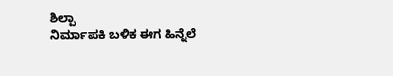ಶಿಲ್ಪಾ
ನಿರ್ಮಾಪಕಿ ಬಳಿಕ ಈಗ ಹಿನ್ನೆಲೆ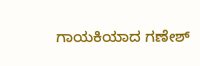ಗಾಯಕಿಯಾದ ಗಣೇಶ್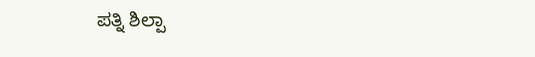ಪತ್ನಿ ಶಿಲ್ಪಾ